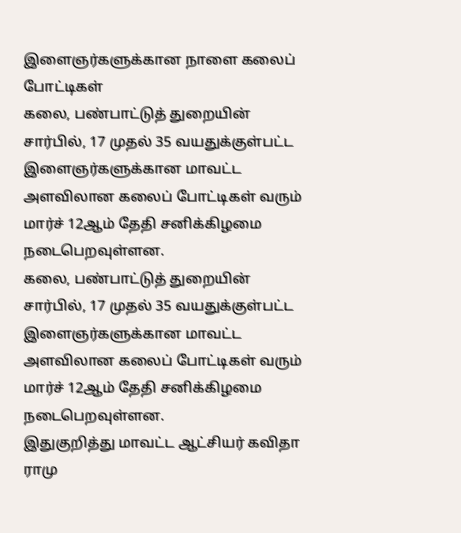இளைஞர்களுக்கான நாளை கலைப் போட்டிகள்
கலை, பண்பாட்டுத் துறையின் சார்பில், 17 முதல் 35 வயதுக்குள்பட்ட இளைஞர்களுக்கான மாவட்ட அளவிலான கலைப் போட்டிகள் வரும் மார்ச் 12ஆம் தேதி சனிக்கிழமை நடைபெறவுள்ளன.
கலை, பண்பாட்டுத் துறையின் சார்பில், 17 முதல் 35 வயதுக்குள்பட்ட இளைஞர்களுக்கான மாவட்ட அளவிலான கலைப் போட்டிகள் வரும் மார்ச் 12ஆம் தேதி சனிக்கிழமை நடைபெறவுள்ளன.
இதுகுறித்து மாவட்ட ஆட்சியர் கவிதா ராமு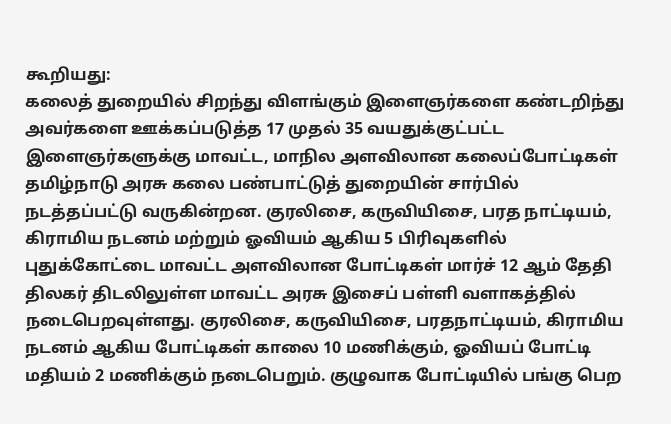கூறியது:
கலைத் துறையில் சிறந்து விளங்கும் இளைஞர்களை கண்டறிந்து அவர்களை ஊக்கப்படுத்த 17 முதல் 35 வயதுக்குட்பட்ட இளைஞர்களுக்கு மாவட்ட, மாநில அளவிலான கலைப்போட்டிகள் தமிழ்நாடு அரசு கலை பண்பாட்டுத் துறையின் சார்பில் நடத்தப்பட்டு வருகின்றன. குரலிசை, கருவியிசை, பரத நாட்டியம், கிராமிய நடனம் மற்றும் ஓவியம் ஆகிய 5 பிரிவுகளில் புதுக்கோட்டை மாவட்ட அளவிலான போட்டிகள் மார்ச் 12 ஆம் தேதி திலகர் திடலிலுள்ள மாவட்ட அரசு இசைப் பள்ளி வளாகத்தில் நடைபெறவுள்ளது. குரலிசை, கருவியிசை, பரதநாட்டியம், கிராமிய நடனம் ஆகிய போட்டிகள் காலை 10 மணிக்கும், ஓவியப் போட்டி மதியம் 2 மணிக்கும் நடைபெறும். குழுவாக போட்டியில் பங்கு பெற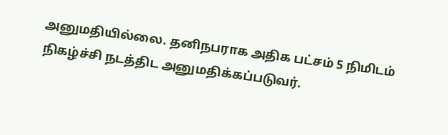அனுமதியில்லை. தனிநபராக அதிக பட்சம் 5 நிமிடம் நிகழ்ச்சி நடத்திட அனுமதிக்கப்படுவர்.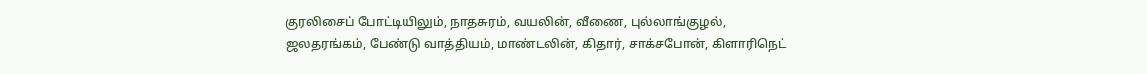குரலிசைப் போட்டியிலும், நாதசுரம், வயலின், வீணை, புல்லாங்குழல், ஜலதரங்கம், பேண்டு வாத்தியம், மாண்டலின், கிதார், சாக்சபோன், கிளாரிநெட்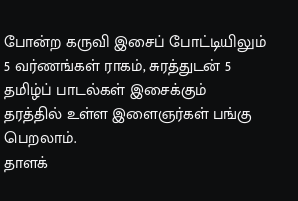போன்ற கருவி இசைப் போட்டியிலும் 5 வர்ணங்கள் ராகம், சுரத்துடன் 5 தமிழ்ப் பாடல்கள் இசைக்கும் தரத்தில் உள்ள இளைஞர்கள் பங்கு பெறலாம்.
தாளக்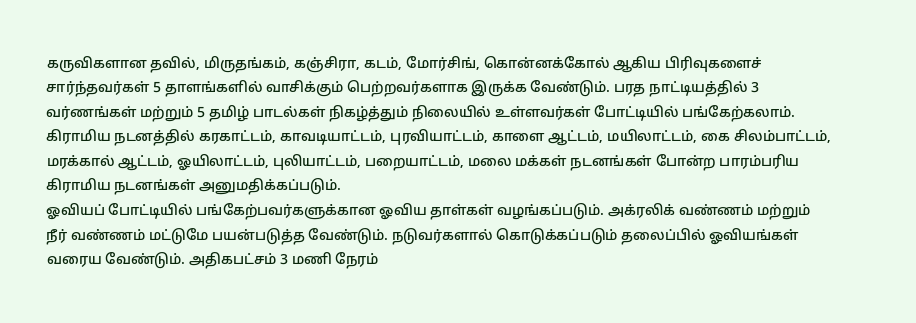கருவிகளான தவில், மிருதங்கம், கஞ்சிரா, கடம், மோர்சிங், கொன்னக்கோல் ஆகிய பிரிவுகளைச் சார்ந்தவர்கள் 5 தாளங்களில் வாசிக்கும் பெற்றவர்களாக இருக்க வேண்டும். பரத நாட்டியத்தில் 3 வர்ணங்கள் மற்றும் 5 தமிழ் பாடல்கள் நிகழ்த்தும் நிலையில் உள்ளவர்கள் போட்டியில் பங்கேற்கலாம்.
கிராமிய நடனத்தில் கரகாட்டம், காவடியாட்டம், புரவியாட்டம், காளை ஆட்டம், மயிலாட்டம், கை சிலம்பாட்டம், மரக்கால் ஆட்டம், ஓயிலாட்டம், புலியாட்டம், பறையாட்டம், மலை மக்கள் நடனங்கள் போன்ற பாரம்பரிய கிராமிய நடனங்கள் அனுமதிக்கப்படும்.
ஓவியப் போட்டியில் பங்கேற்பவர்களுக்கான ஓவிய தாள்கள் வழங்கப்படும். அக்ரலிக் வண்ணம் மற்றும் நீர் வண்ணம் மட்டுமே பயன்படுத்த வேண்டும். நடுவர்களால் கொடுக்கப்படும் தலைப்பில் ஓவியங்கள் வரைய வேண்டும். அதிகபட்சம் 3 மணி நேரம்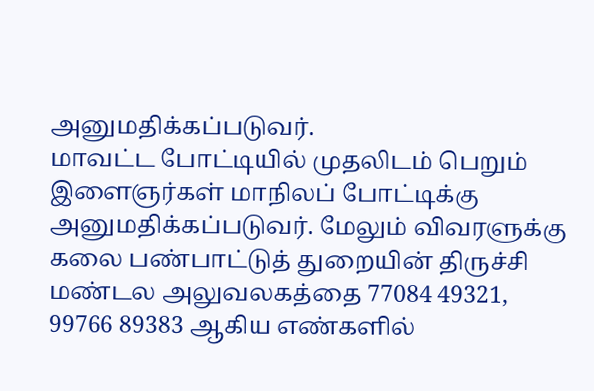அனுமதிக்கப்படுவர்.
மாவட்ட போட்டியில் முதலிடம் பெறும் இளைஞர்கள் மாநிலப் போட்டிக்கு அனுமதிக்கப்படுவர். மேலும் விவரளுக்கு கலை பண்பாட்டுத் துறையின் திருச்சி மண்டல அலுவலகத்தை 77084 49321, 99766 89383 ஆகிய எண்களில்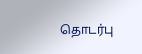தொடர்பு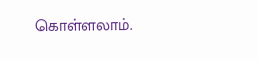கொள்ளலாம்.